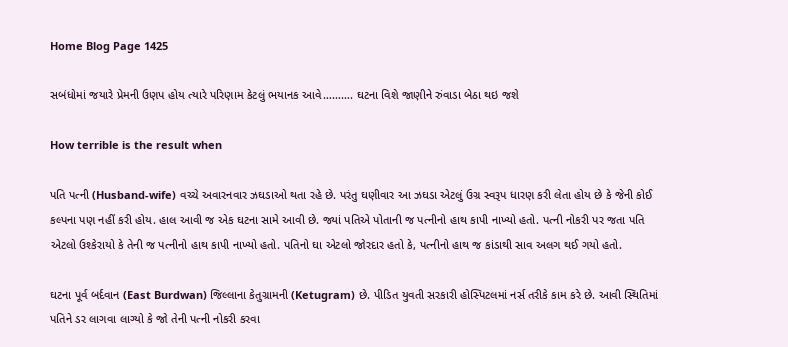Home Blog Page 1425

સબંધોમાં જયારે પ્રેમની ઉણપ હોય ત્યારે પરિણામ કેટલું ભયાનક આવે………. ઘટના વિશે જાણીને રુંવાડા બેઠા થઇ જશે

How terrible is the result when

પતિ પત્ની (Husband-wife) વચ્ચે અવારનવાર ઝઘડાઓ થતા રહે છે. પરંતુ ઘણીવાર આ ઝઘડા એટલું ઉગ્ર સ્વરૂપ ધારણ કરી લેતા હોય છે કે જેની કોઈ કલ્પના પણ નહીં કરી હોય. હાલ આવી જ એક ઘટના સામે આવી છે. જ્યાં પતિએ પોતાની જ પત્નીનો હાથ કાપી નાખ્યો હતો. પત્ની નોકરી પર જતા પતિ એટલો ઉશ્કેરાયો કે તેની જ પત્નીનો હાથ કાપી નાખ્યો હતો. પતિનો ઘા એટલો જોરદાર હતો કે, પત્નીનો હાથ જ કાંડાથી સાવ અલગ થઈ ગયો હતો.

ઘટના પૂર્વ બર્દવાન (East Burdwan) જિલ્લાના કેતુગ્રામની (Ketugram) છે. પીડિત યુવતી સરકારી હોસ્પિટલમાં નર્સ તરીકે કામ કરે છે. આવી સ્થિતિમાં પતિને ડર લાગવા લાગ્યો કે જો તેની પત્ની નોકરી કરવા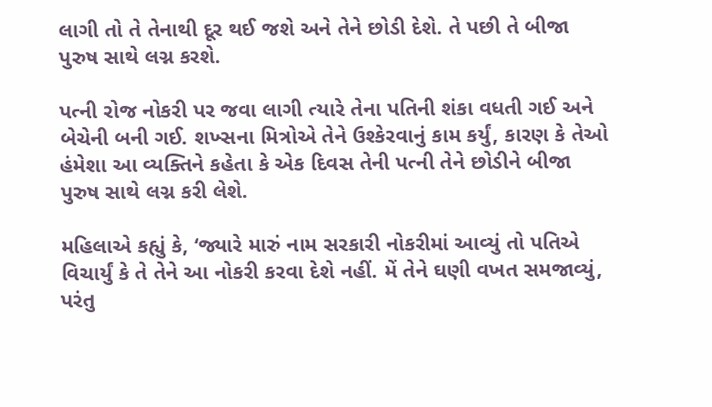લાગી તો તે તેનાથી દૂર થઈ જશે અને તેને છોડી દેશે. તે પછી તે બીજા પુરુષ સાથે લગ્ન કરશે.

પત્ની રોજ નોકરી પર જવા લાગી ત્યારે તેના પતિની શંકા વધતી ગઈ અને બેચેની બની ગઈ. શખ્સના મિત્રોએ તેને ઉશ્કેરવાનું કામ કર્યું, કારણ કે તેઓ હંમેશા આ વ્યક્તિને કહેતા કે એક દિવસ તેની પત્ની તેને છોડીને બીજા પુરુષ સાથે લગ્ન કરી લેશે.

મહિલાએ કહ્યું કે, ‘જ્યારે મારું નામ સરકારી નોકરીમાં આવ્યું તો પતિએ વિચાર્યું કે તે તેને આ નોકરી કરવા દેશે નહીં. મેં તેને ઘણી વખત સમજાવ્યું, પરંતુ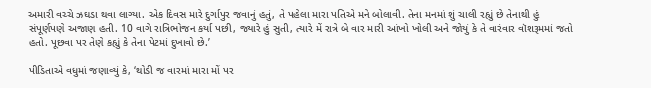અમારી વચ્ચે ઝઘડા થવા લાગ્યા. એક દિવસ મારે દુર્ગાપુર જવાનું હતું, તે પહેલા મારા પતિએ મને બોલાવી. તેના મનમાં શું ચાલી રહ્યું છે તેનાથી હું સંપૂર્ણપણે અજાણ હતી. 10 વાગે રાત્રિભોજન કર્યા પછી, જ્યારે હું સુતી, ત્યારે મેં રાત્રે બે વાર મારી આંખો ખોલી અને જોયું કે તે વારંવાર વૉશરૂમમાં જતો હતો. પૂછવા પર તેણે કહ્યું કે તેના પેટમાં દુખાવો છે.’

પીડિતાએ વધુમાં જણાવ્યું કે, ‘થોડી જ વારમાં મારા મોં પર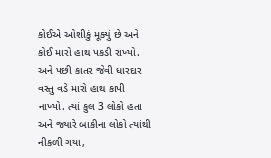કોઈએ ઓશીકું મૂક્યું છે અને કોઈ મારો હાથ પકડી રાખ્યો. અને પછી કાતર જેવી ધારદાર વસ્તુ વડે મારો હાથ કાપી નાખ્યો. ત્યાં કુલ 3 લોકો હતા અને જ્યારે બાકીના લોકો ત્યાંથી નીકળી ગયા,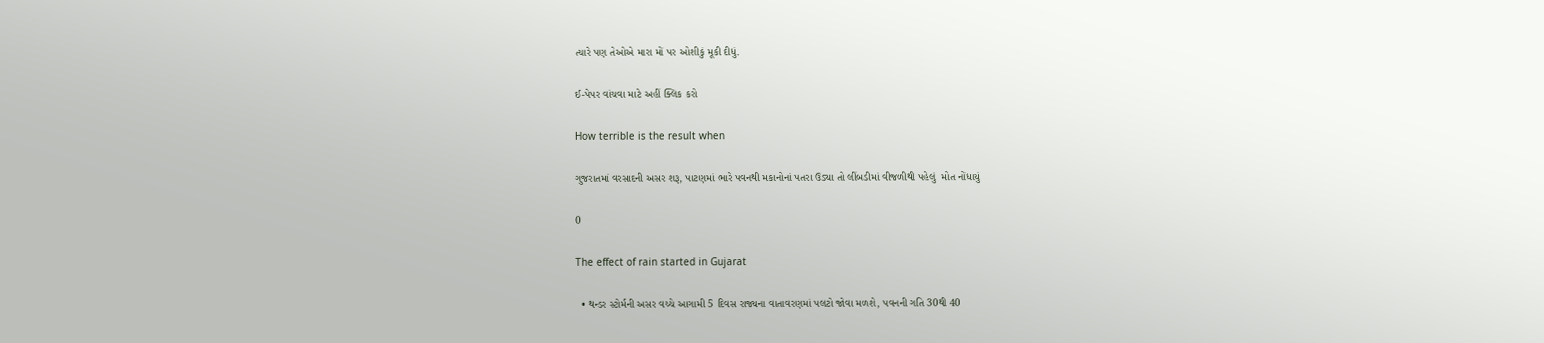ત્યારે પણ તેઓએ મારા મોં પર ઓશીકું મૂકી દીધું.

ઈ-પેપર વાંચવા માટે અહીં ક્લિક કરો

How terrible is the result when

ગુજરાતમાં વરસાદની અસર શરૂ, પાટણમાં ભારે પવનથી મકાનોનાં પતરા ઉડ્યા તો લીંબડીમાં વીજળીથી પહેલું  મોત નોંધાયું

0

The effect of rain started in Gujarat

  • થન્ડર સ્ટોર્મની અસર વચ્ચે આગામી 5 દિવસ રાજ્યના વાતાવરણમાં પલટો જોવા મળશે, પવનની ગતિ 30થી 40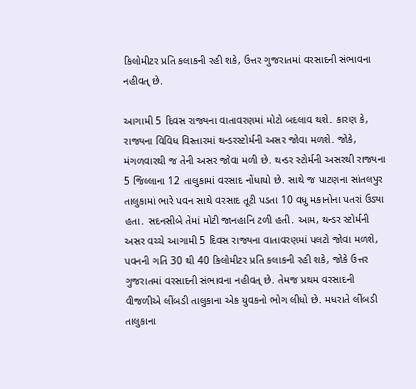કિલોમીટર પ્રતિ કલાકની રહી શકે, ઉત્તર ગુજરાતમાં વરસાદની સંભાવના નહીવત્ છે.

આગામી 5 દિવસ રાજ્યના વાતાવરણમાં મોટો બદલાવ થશે. કારણ કે, રાજ્યના વિવિધ વિસ્તારમાં થન્ડરસ્ટોર્મની અસર જોવા મળશે. જોકે, મંગળવારથી જ તેની અસર જોવા મળી છે. થન્ડર સ્ટોર્મની અસરથી રાજ્યના 5 જિલ્લાના 12 તાલુકામાં વરસાદ નોંધાયો છે. સાથે જ પાટણના સાંતલપુર તાલુકામાં ભારે પવન સાથે વરસાદ તૂટી પડતા 10 વધુ મકાનોના પતરાં ઉડ્યા હતા. સદનસીબે તેમાં મોટી જાનહાનિ ટળી હતી. આમ, થન્ડર સ્ટોર્મની અસર વચ્ચે આગામી 5 દિવસ રાજ્યના વાતાવરણમાં પલટો જોવા મળશે, પવનની ગતિ 30 થી 40 કિલોમીટર પ્રતિ કલાકની રહી શકે, જોકે ઉત્તર ગુજરાતમાં વરસાદની સંભાવના નહીવત્ છે. તેમજ પ્રથમ વરસાદની વીજળીએ લીંબડી તાલુકાના એક યુવકનો ભોગ લીધો છે. મધરાતે લીંબડી તાલુકાના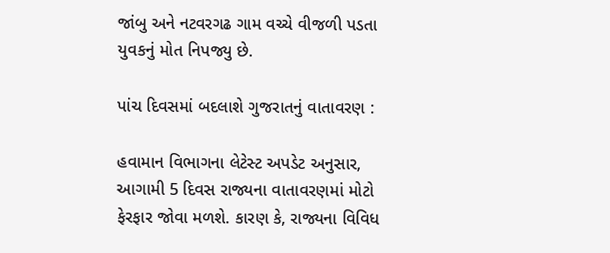જાંબુ અને નટવરગઢ ગામ વચ્ચે વીજળી પડતા યુવકનું મોત નિપજ્યુ છે.

પાંચ દિવસમાં બદલાશે ગુજરાતનું વાતાવરણ :

હવામાન વિભાગના લેટેસ્ટ અપડેટ અનુસાર, આગામી 5 દિવસ રાજ્યના વાતાવરણમાં મોટો ફેરફાર જોવા મળશે. કારણ કે, રાજ્યના વિવિધ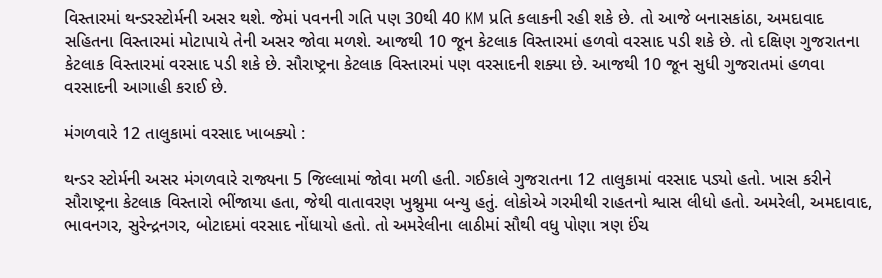વિસ્તારમાં થન્ડરસ્ટોર્મની અસર થશે. જેમાં પવનની ગતિ પણ 30થી 40 KM પ્રતિ કલાકની રહી શકે છે. તો આજે બનાસકાંઠા, અમદાવાદ સહિતના વિસ્તારમાં મોટાપાયે તેની અસર જોવા મળશે. આજથી 10 જૂન કેટલાક વિસ્તારમાં હળવો વરસાદ પડી શકે છે. તો દક્ષિણ ગુજરાતના કેટલાક વિસ્તારમાં વરસાદ પડી શકે છે. સૌરાષ્ટ્રના કેટલાક વિસ્તારમાં પણ વરસાદની શક્યા છે. આજથી 10 જૂન સુધી ગુજરાતમાં હળવા વરસાદની આગાહી કરાઈ છે.

મંગળવારે 12 તાલુકામાં વરસાદ ખાબક્યો :

થન્ડર સ્ટોર્મની અસર મંગળવારે રાજ્યના 5 જિલ્લામાં જોવા મળી હતી. ગઈકાલે ગુજરાતના 12 તાલુકામાં વરસાદ પડ્યો હતો. ખાસ કરીને સૌરાષ્ટ્રના કેટલાક વિસ્તારો ભીંજાયા હતા, જેથી વાતાવરણ ખુશ્નુમા બન્યુ હતું. લોકોએ ગરમીથી રાહતનો શ્વાસ લીધો હતો. અમરેલી, અમદાવાદ, ભાવનગર, સુરેન્દ્રનગર, બોટાદમાં વરસાદ નોંધાયો હતો. તો અમરેલીના લાઠીમાં સૌથી વધુ પોણા ત્રણ ઈંચ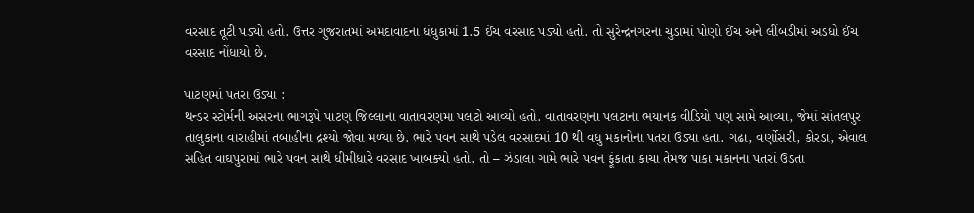વરસાદ તૂટી પડ્યો હતો. ઉત્તર ગુજરાતમાં અમદાવાદના ધંધુકામાં 1.5 ઈંચ વરસાદ પડ્યો હતો. તો સુરેન્દ્રનગરના ચુડામાં પોણો ઈંચ અને લીંબડીમાં અડધો ઈંચ વરસાદ નોંધાયો છે.

પાટણમાં પતરા ઉડ્યા :
થન્ડર સ્ટોર્મની અસરના ભાગરૂપે પાટણ જિલ્લાના વાતાવરણમા પલટો આવ્યો હતો. વાતાવરણના પલટાના ભયાનક વીડિયો પણ સામે આવ્યા, જેમાં સાંતલપુર તાલુકાના વારાહીમાં તબાહીના દ્રશ્યો જોવા મળ્યા છે. ભારે પવન સાથે પડેલ વરસાદમાં 10 થી વધુ મકાનોના પતરા ઉડ્યા હતા. ગઢા, વર્ણોસરી, કોરડા, એવાલ સહિત વાઘપુરામાં ભારે પવન સાથે ધીમીધારે વરસાદ ખાબક્યો હતો. તો – ઝંડાલા ગામે ભારે પવન ફૂંકાતા કાચા તેમજ પાકા મકાનના પતરાં ઉડતા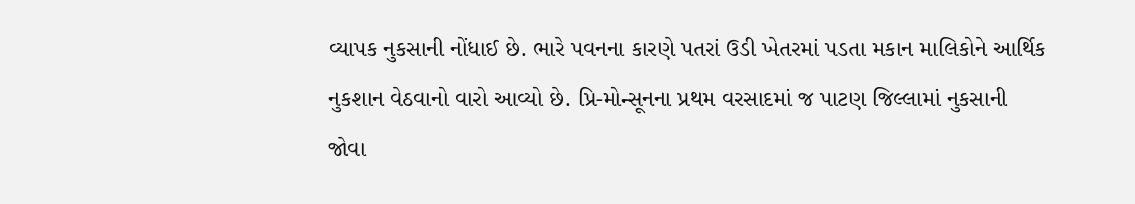વ્યાપક નુકસાની નોંધાઈ છે. ભારે પવનના કારણે પતરાં ઉડી ખેતરમાં પડતા મકાન માલિકોને આર્થિક નુકશાન વેઠવાનો વારો આવ્યો છે. પ્રિ-મોન્સૂનના પ્રથમ વરસાદમાં જ પાટણ જિલ્લામાં નુકસાની જોવા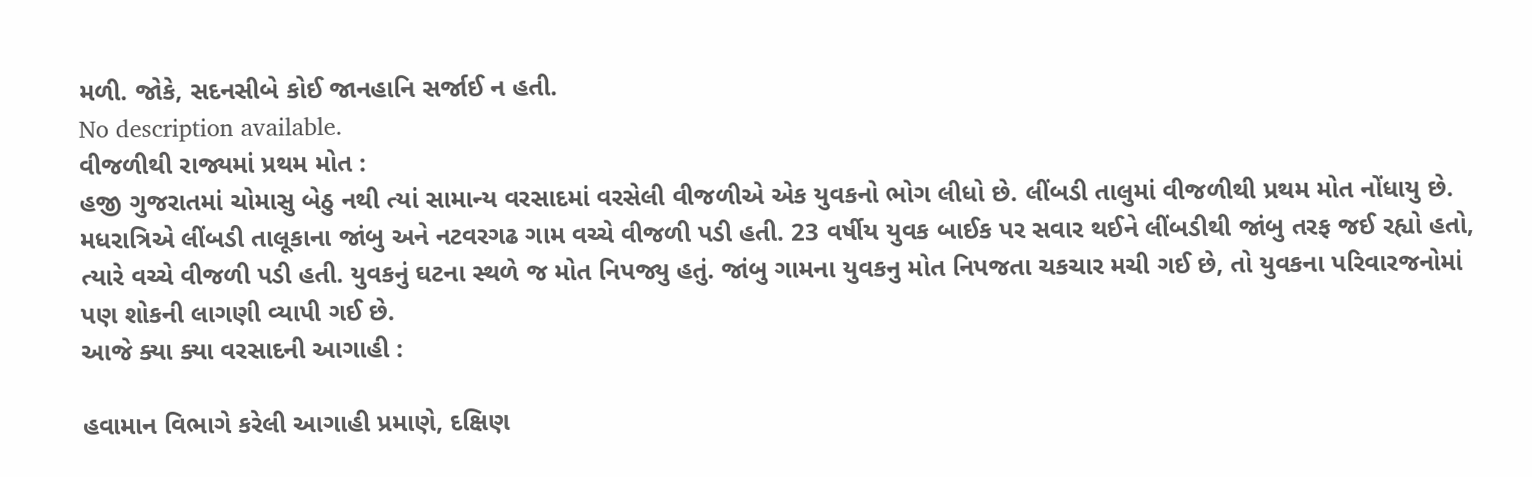મળી. જોકે, સદનસીબે કોઈ જાનહાનિ સર્જાઈ ન હતી.
No description available.
વીજળીથી રાજ્યમાં પ્રથમ મોત :
હજી ગુજરાતમાં ચોમાસુ બેઠુ નથી ત્યાં સામાન્ય વરસાદમાં વરસેલી વીજળીએ એક યુવકનો ભોગ લીધો છે. લીંબડી તાલુમાં વીજળીથી પ્રથમ મોત નોંધાયુ છે. મધરાત્રિએ લીંબડી તાલૂકાના જાંબુ અને નટવરગઢ ગામ વચ્ચે વીજળી પડી હતી. 23 વર્ષીય યુવક બાઈક પર સવાર થઈને લીંબડીથી જાંબુ તરફ જઈ રહ્યો હતો, ત્યારે વચ્ચે વીજળી પડી હતી. યુવકનું ઘટના સ્થળે જ મોત નિપજ્યુ હતું. જાંબુ ગામના યુવકનુ મોત નિપજતા ચકચાર મચી ગઈ છે, તો યુવકના પરિવારજનોમાં પણ શોકની લાગણી વ્યાપી ગઈ છે.
આજે ક્યા ક્યા વરસાદની આગાહી :

હવામાન વિભાગે કરેલી આગાહી પ્રમાણે, દક્ષિણ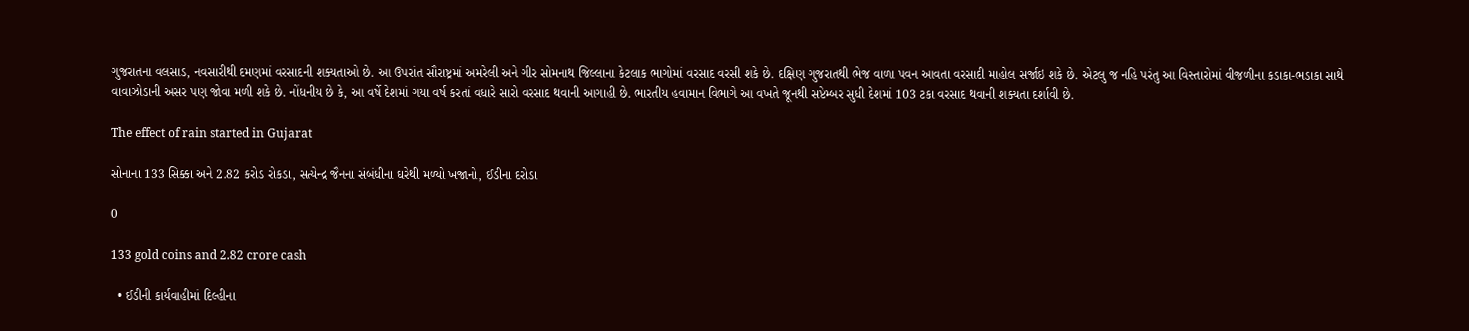ગુજરાતના વલસાડ, નવસારીથી દમણમાં વરસાદની શક્યતાઓ છે. આ ઉપરાંત સૌરાષ્ટ્રમાં અમરેલી અને ગીર સોમનાથ જિલ્લાના કેટલાક ભાગોમાં વરસાદ વરસી શકે છે. દક્ષિણ ગુજરાતથી ભેજ વાળા પવન આવતા વરસાદી માહોલ સર્જાઇ શકે છે. એટલુ જ નહિ પરંતુ આ વિસ્તારોમાં વીજળીના કડાકા-ભડાકા સાથે વાવાઝોડાની અસર પણ જોવા મળી શકે છે. નોંધનીય છે કે, આ વર્ષે દેશમાં ગયા વર્ષ કરતાં વધારે સારો વરસાદ થવાની આગાહી છે. ભારતીય હવામાન વિભાગે આ વખતે જૂનથી સપ્ટેમ્બર સુધી દેશમાં 103 ટકા વરસાદ થવાની શક્યતા દર્શાવી છે.

The effect of rain started in Gujarat

સોનાના 133 સિક્કા અને 2.82 કરોડ રોકડા, સત્યેન્દ્ર જૈનના સંબંધીના ઘરેથી મળ્યો ખજાનો, ઈડીના દરોડા

0

133 gold coins and 2.82 crore cash

  • ઈડીની કાર્યવાહીમાં દિલ્હીના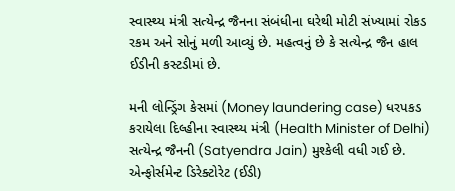સ્વાસ્થ્ય મંત્રી સત્યેન્દ્ર જૈનના સંબંધીના ઘરેથી મોટી સંખ્યામાં રોકડ રકમ અને સોનું મળી આવ્યું છે. મહત્વનું છે કે સત્યેન્દ્ર જૈન હાલ ઈડીની કસ્ટડીમાં છે.

મની લોન્ડ્રિંગ કેસમાં (Money laundering case) ધરપકડ કરાયેલા દિલ્હીના સ્વાસ્થ્ય મંત્રી (Health Minister of Delhi) સત્યેન્દ્ર જૈનની (Satyendra Jain) મુશ્કેલી વધી ગઈ છે. એન્ફોર્સમેન્ટ ડિરેક્ટોરેટ (ઈડી)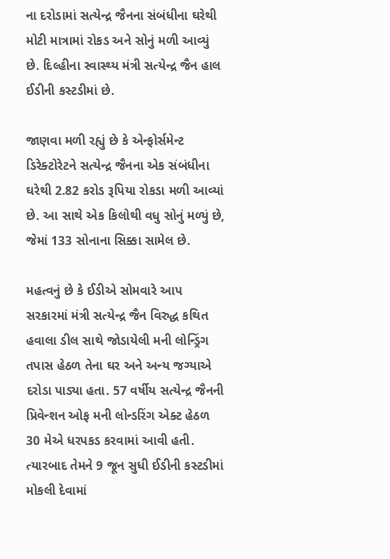ના દરોડામાં સત્યેન્દ્ર જૈનના સંબંધીના ઘરેથી મોટી માત્રામાં રોકડ અને સોનું મળી આવ્યું છે. દિલ્હીના સ્વાસ્થ્ય મંત્રી સત્યેન્દ્ર જૈન હાલ ઈડીની કસ્ટડીમાં છે.

જાણવા મળી રહ્યું છે કે એન્ફોર્સમેન્ટ ડિરેક્ટોરેટને સત્યેન્દ્ર જૈનના એક સંબંધીના ઘરેથી 2.82 કરોડ રૂપિયા રોકડા મળી આવ્યાં છે. આ સાથે એક કિલોથી વધુ સોનું મળ્યું છે, જેમાં 133 સોનાના સિક્કા સામેલ છે.

મહત્વનું છે કે ઈડીએ સોમવારે આપ સરકારમાં મંત્રી સત્યેન્દ્ર જૈન વિરુદ્ધ કથિત હવાલા ડીલ સાથે જોડાયેલી મની લોન્ડ્રિંગ તપાસ હેઠળ તેના ઘર અને અન્ય જગ્યાએ દરોડા પાડ્યા હતા. 57 વર્ષીય સત્યેન્દ્ર જૈનની પ્રિવેન્શન ઓફ મની લોન્ડરિંગ એક્ટ હેઠળ 30 મેએ ધરપકડ કરવામાં આવી હતી. ત્યારબાદ તેમને 9 જૂન સુધી ઈડીની કસ્ટડીમાં મોકલી દેવામાં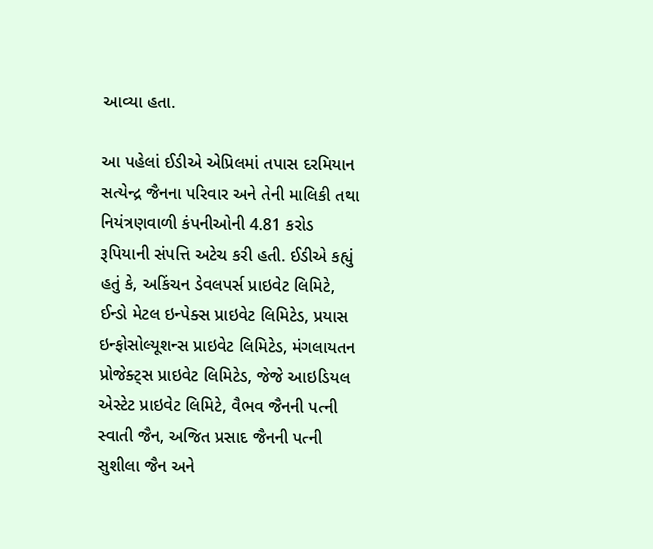આવ્યા હતા.

આ પહેલાં ઈડીએ એપ્રિલમાં તપાસ દરમિયાન સત્યેન્દ્ર જૈનના પરિવાર અને તેની માલિકી તથા નિયંત્રણવાળી કંપનીઓની 4.81 કરોડ રૂપિયાની સંપત્તિ અટેચ કરી હતી. ઈડીએ કહ્યું હતું કે, અકિંચન ડેવલપર્સ પ્રાઇવેટ લિમિટે, ઈન્ડો મેટલ ઇન્પેક્સ પ્રાઇવેટ લિમિટેડ, પ્રયાસ ઇન્ફોસોલ્યૂશન્સ પ્રાઇવેટ લિમિટેડ, મંગલાયતન પ્રોજેક્ટ્સ પ્રાઇવેટ લિમિટેડ, જેજે આઇડિયલ એસ્ટેટ પ્રાઇવેટ લિમિટે, વૈભવ જૈનની પત્ની સ્વાતી જૈન, અજિત પ્રસાદ જૈનની પત્ની સુશીલા જૈન અને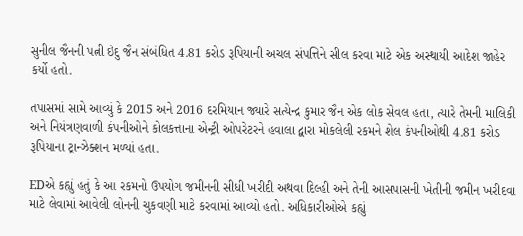સુનીલ જૈનની પત્ની ઇંદુ જૈન સંબંધિત 4.81 કરોડ રૂપિયાની અચલ સંપત્તિને સીલ કરવા માટે એક અસ્થાયી આદેશ જાહેર કર્યો હતો.

તપાસમાં સામે આવ્યું કે 2015 અને 2016 દરમિયાન જ્યારે સત્યેન્દ્ર કુમાર જૈન એક લોક સેવલ હતા, ત્યારે તેમની માલિકી અને નિયંત્રણવાળી કંપનીઓને કોલકત્તાના એન્ટ્રી ઓપરેટરને હવાલા દ્વારા મોકલેલી રકમને શેલ કંપનીઓથી 4.81 કરોડ રૂપિયાના ટ્રાન્ઝેક્શન મળ્યાં હતા.

EDએ કહ્યું હતું કે આ રકમનો ઉપયોગ જમીનની સીધી ખરીદી અથવા દિલ્હી અને તેની આસપાસની ખેતીની જમીન ખરીદવા માટે લેવામાં આવેલી લોનની ચુકવણી માટે કરવામાં આવ્યો હતો. અધિકારીઓએ કહ્યું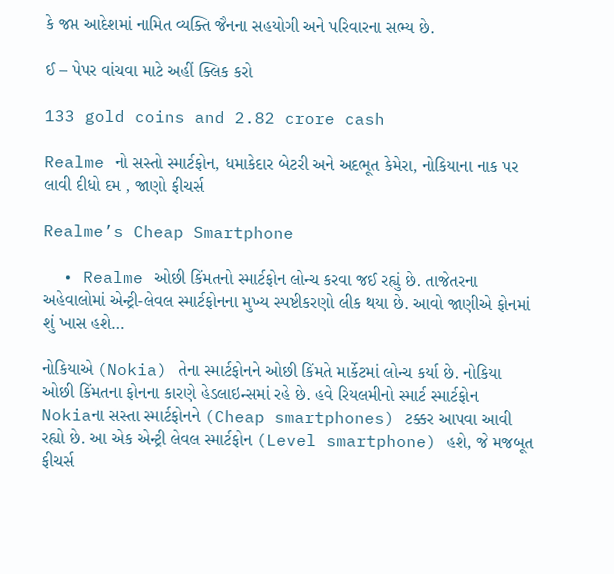કે જપ્ત આદેશમાં નામિત વ્યક્તિ જૈનના સહયોગી અને પરિવારના સભ્ય છે.

ઈ – પેપર વાંચવા માટે અહીં ક્લિક કરો

133 gold coins and 2.82 crore cash

Realme નો સસ્તો સ્માર્ટફોન, ધમાકેદાર બેટરી અને અદભૂત કેમેરા, નોકિયાના નાક પર લાવી દીધો દમ , જાણો ફીચર્સ

Realme’s Cheap Smartphone

  • Realme ઓછી કિંમતનો સ્માર્ટફોન લોન્ચ કરવા જઈ રહ્યું છે. તાજેતરના અહેવાલોમાં એન્ટ્રી-લેવલ સ્માર્ટફોનના મુખ્ય સ્પષ્ટીકરણો લીક થયા છે. આવો જાણીએ ફોનમાં શું ખાસ હશે…

નોકિયાએ (Nokia) તેના સ્માર્ટફોનને ઓછી કિંમતે માર્કેટમાં લોન્ચ કર્યા છે. નોકિયા ઓછી કિંમતના ફોનના કારણે હેડલાઇન્સમાં રહે છે. હવે રિયલમીનો સ્માર્ટ સ્માર્ટફોન Nokiaના સસ્તા સ્માર્ટફોનને (Cheap smartphones) ટક્કર આપવા આવી રહ્યો છે. આ એક એન્ટ્રી લેવલ સ્માર્ટફોન (Level smartphone) હશે, જે મજબૂત ફીચર્સ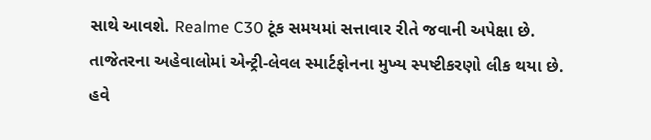સાથે આવશે. Realme C30 ટૂંક સમયમાં સત્તાવાર રીતે જવાની અપેક્ષા છે. તાજેતરના અહેવાલોમાં એન્ટ્રી-લેવલ સ્માર્ટફોનના મુખ્ય સ્પષ્ટીકરણો લીક થયા છે. હવે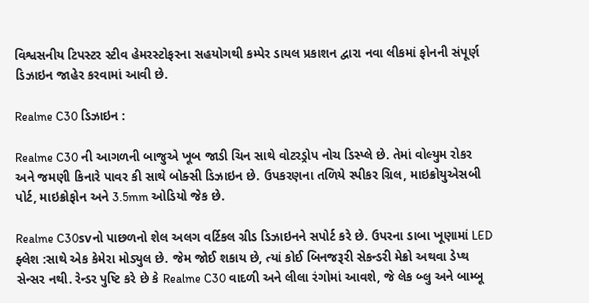વિશ્વસનીય ટિપસ્ટર સ્ટીવ હેમરસ્ટોફરના સહયોગથી કમ્પેર ડાયલ પ્રકાશન દ્વારા નવા લીકમાં ફોનની સંપૂર્ણ ડિઝાઇન જાહેર કરવામાં આવી છે.

Realme C30 ડિઝાઇન :

Realme C30 ની આગળની બાજુએ ખૂબ જાડી ચિન સાથે વોટરડ્રોપ નોચ ડિસ્પ્લે છે. તેમાં વોલ્યુમ રોકર અને જમણી કિનારે પાવર કી સાથે બોક્સી ડિઝાઇન છે. ઉપકરણના તળિયે સ્પીકર ગ્રિલ, માઇક્રોયુએસબી પોર્ટ, માઇક્રોફોન અને 3.5mm ઓડિયો જેક છે.

Realme C30svનો પાછળનો શેલ અલગ વર્ટિકલ ગ્રીડ ડિઝાઇનને સપોર્ટ કરે છે. ઉપરના ડાબા ખૂણામાં LED ફ્લેશ :સાથે એક કેમેરા મોડ્યુલ છે. જેમ જોઈ શકાય છે, ત્યાં કોઈ બિનજરૂરી સેકન્ડરી મેક્રો અથવા ડેપ્થ સેન્સર નથી. રેન્ડર પુષ્ટિ કરે છે કે Realme C30 વાદળી અને લીલા રંગોમાં આવશે, જે લેક બ્લુ અને બામ્બૂ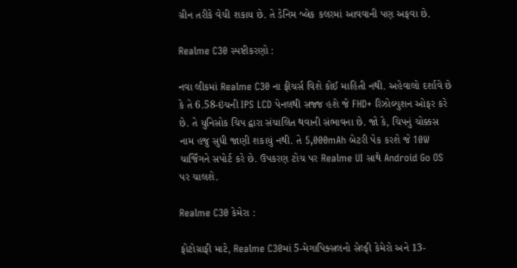ગ્રીન તરીકે વેચી શકાય છે. તે ડેનિમ બ્લેક કલરમાં આવવાની પણ અફવા છે.

Realme C30 સ્પષ્ટીકરણો :

નવા લીકમાં Realme C30 ના ફીચર્સ વિશે કોઈ માહિતી નથી. અહેવાલો દર્શાવે છે કે તે 6.58-ઇંચની IPS LCD પેનલથી સજ્જ હશે જે FHD+ રિઝોલ્યુશન ઓફર કરે છે. તે યુનિસોક ચિપ દ્વારા સંચાલિત થવાની સંભાવના છે. જો કે, ચિપનું ચોક્કસ નામ હજુ સુધી જાણી શકાયું નથી. તે 5,000mAh બેટરી પેક કરશે જે 10W ચાર્જિંગને સપોર્ટ કરે છે. ઉપકરણ ટોચ પર Realme UI સાથે Android Go OS પર ચાલશે.

Realme C30 કેમેરા :

ફોટોગ્રાફી માટે, Realme C30માં 5-મેગાપિક્સલનો સેલ્ફી કેમેરો અને 13-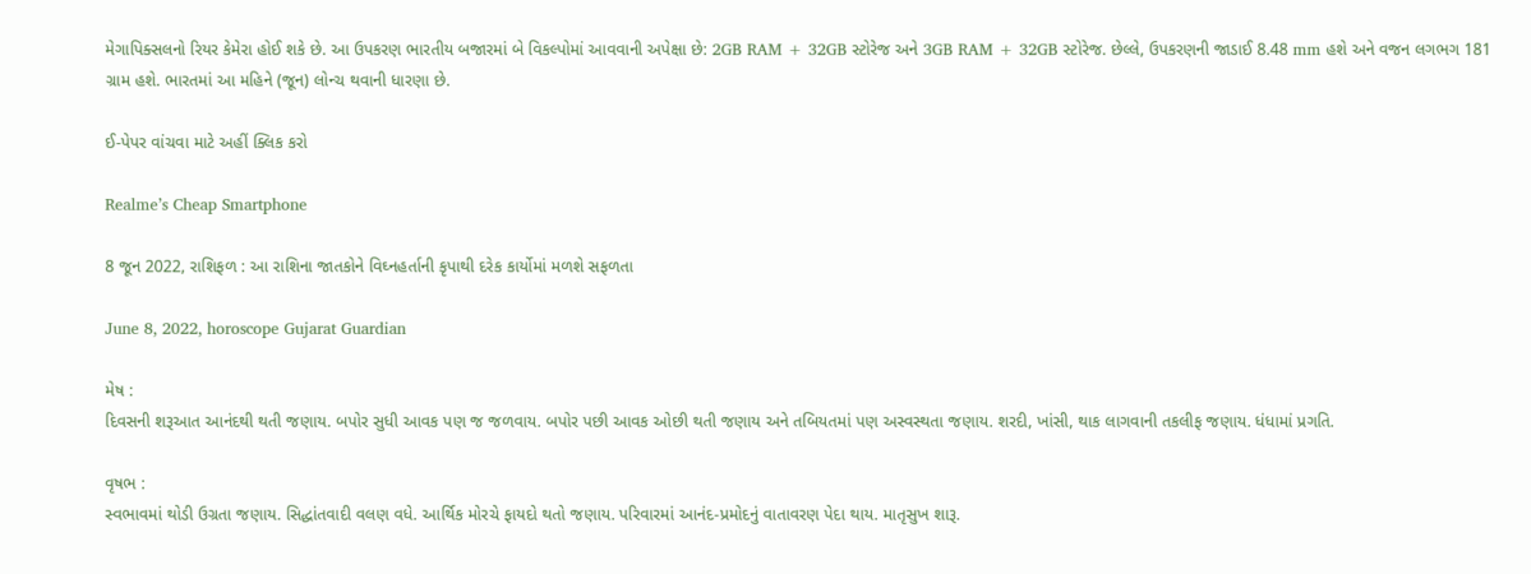મેગાપિક્સલનો રિયર કેમેરા હોઈ શકે છે. આ ઉપકરણ ભારતીય બજારમાં બે વિકલ્પોમાં આવવાની અપેક્ષા છે: 2GB RAM + 32GB સ્ટોરેજ અને 3GB RAM + 32GB સ્ટોરેજ. છેલ્લે, ઉપકરણની જાડાઈ 8.48 mm હશે અને વજન લગભગ 181 ગ્રામ હશે. ભારતમાં આ મહિને (જૂન) લોન્ચ થવાની ધારણા છે.

ઈ-પેપર વાંચવા માટે અહીં ક્લિક કરો

Realme’s Cheap Smartphone

8 જૂન 2022, રાશિફળ : આ રાશિના જાતકોને વિઘ્નહર્તાની કૃપાથી દરેક કાર્યોમાં મળશે સફળતા

June 8, 2022, horoscope Gujarat Guardian

મેષ :
દિવસની શરૂઆત આનંદથી થતી જણાય. બપોર સુધી આવક પણ જ જળવાય. બપોર પછી આવક ઓછી થતી જણાય અને તબિયતમાં પણ અસ્વસ્થતા જણાય. શરદી, ખાંસી, થાક લાગવાની તકલીફ જણાય. ધંધામાં પ્રગતિ.

વૃષભ :
સ્વભાવમાં થોડી ઉગ્રતા જણાય. સિદ્ધાંતવાદી વલણ વધે. આર્થિક મોરચે ફાયદો થતો જણાય. પરિવારમાં આનંદ-પ્રમોદનું વાતાવરણ પેદા થાય. માતૃસુખ શારૂ.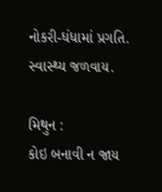નોકરી-ધંધામાં પ્રગતિ. સ્વાસ્થ્ય જળવાય.

મિથુન :
કોઇ બનાવી ન જાય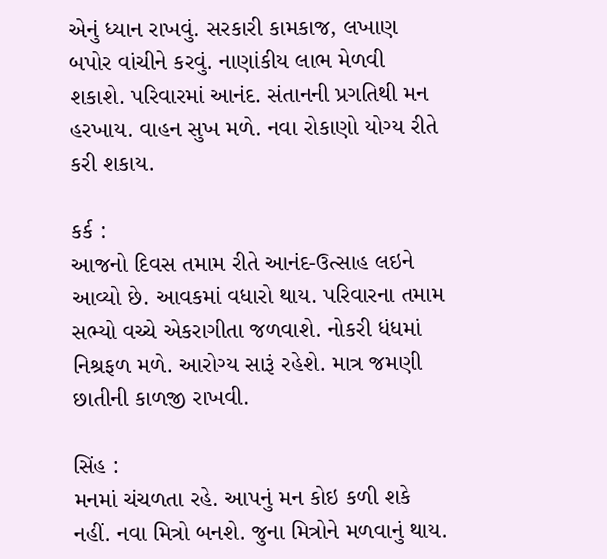એનું ધ્યાન રાખવું. સરકારી કામકાજ, લખાણ બપોર વાંચીને કરવું. નાણાંકીય લાભ મેળવી શકાશે. પરિવારમાં આનંદ. સંતાનની પ્રગતિથી મન હરખાય. વાહન સુખ મળે. નવા રોકાણો યોગ્ય રીતે કરી શકાય.

કર્ક :
આજનો દિવસ તમામ રીતે આનંદ-ઉત્સાહ લઇને આવ્યો છે. આવકમાં વધારો થાય. પરિવારના તમામ સભ્યો વચ્ચે એકરાગીતા જળવાશે. નોકરી ધંધમાં નિશ્રફળ મળે. આરોગ્ય સારૂં રહેશે. માત્ર જમણી છાતીની કાળજી રાખવી.

સિંહ :
મનમાં ચંચળતા રહે. આપનું મન કોઇ કળી શકે નહીં. નવા મિત્રો બનશે. જુના મિત્રોને મળવાનું થાય.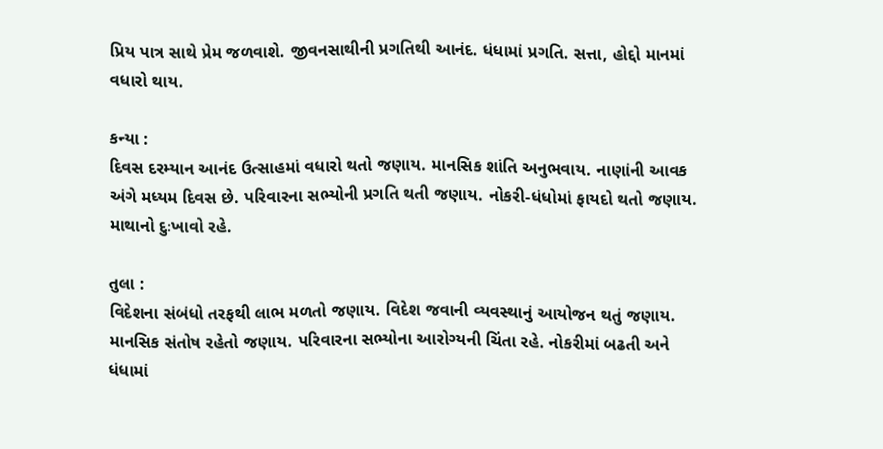પ્રિય પાત્ર સાથે પ્રેમ જળવાશે. જીવનસાથીની પ્રગતિથી આનંદ. ધંધામાં પ્રગતિ. સત્તા, હોદ્દો માનમાં વધારો થાય.

કન્યા :
દિવસ દરમ્યાન આનંદ ઉત્સાહમાં વધારો થતો જણાય. માનસિક શાંતિ અનુભવાય. નાણાંની આવક અંગે મધ્યમ દિવસ છે. પરિવારના સભ્યોની પ્રગતિ થતી જણાય. નોકરી-ધંધોમાં ફાયદો થતો જણાય. માથાનો દુઃખાવો રહે.

તુલા :
વિદેશના સંબંધો તરફથી લાભ મળતો જણાય. વિદેશ જવાની વ્યવસ્થાનું આયોજન થતું જણાય. માનસિક સંતોષ રહેતો જણાય. પરિવારના સભ્યોના આરોગ્યની ચિંતા રહે. નોકરીમાં બઢતી અને ધંધામાં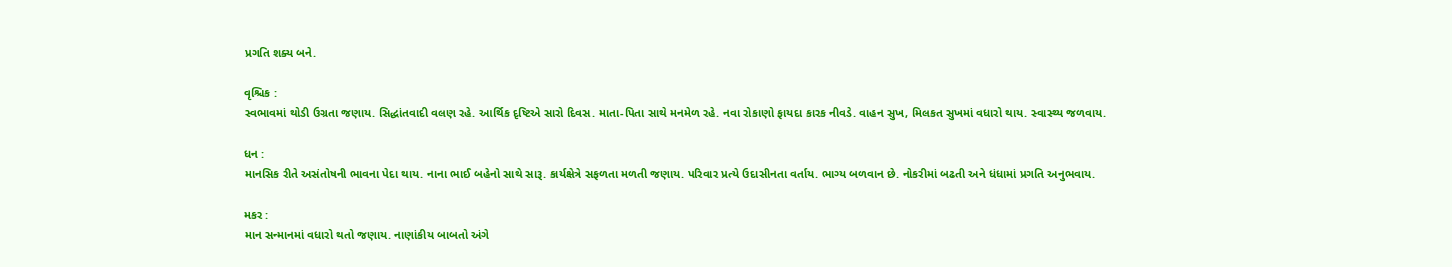પ્રગતિ શક્ય બને.

વૃશ્ચિક :
સ્વભાવમાં થોડી ઉગ્રતા જણાય. સિદ્ધાંતવાદી વલણ રહે. આર્થિક દૃષ્ટિએ સારો દિવસ. માતા-પિતા સાથે મનમેળ રહે. નવા રોકાણો ફાયદા કારક નીવડે. વાહન સુખ, મિલકત સુખમાં વધારો થાય. સ્વાસ્થ્ય જળવાય.

ધન :
માનસિક રીતે અસંતોષની ભાવના પેદા થાય. નાના ભાઈ બહેનો સાથે સારૂ. કાર્યક્ષેત્રે સફળતા મળતી જણાય. પરિવાર પ્રત્યે ઉદાસીનતા વર્તાય. ભાગ્ય બળવાન છે. નોકરીમાં બઢતી અને ધંધામાં પ્રગતિ અનુભવાય.

મકર :
માન સન્માનમાં વધારો થતો જણાય. નાણાંકીય બાબતો અંગે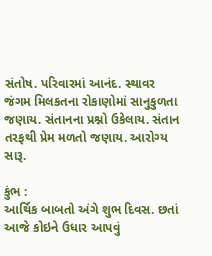સંતોષ. પરિવારમાં આનંદ. સ્થાવર જંગમ મિલકતના રોકાણોમાં સાનુકુળતા જણાય. સંતાનના પ્રશ્નો ઉકેલાય. સંતાન તરફથી પ્રેમ મળતો જણાય. આરોગ્ય સારૂ.

કુંભ :
આર્થિક બાબતો અંગે શુભ દિવસ. છતાં આજે કોઇને ઉધાર આપવું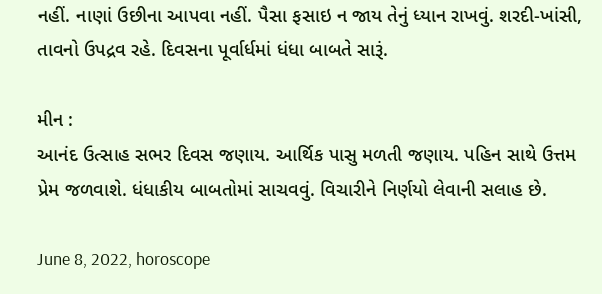નહીં. નાણાં ઉછીના આપવા નહીં. પૈસા ફસાઇ ન જાય તેનું ધ્યાન રાખવું. શરદી-ખાંસી, તાવનો ઉપદ્રવ રહે. દિવસના પૂર્વાર્ધમાં ધંધા બાબતે સારૂં.

મીન :
આનંદ ઉત્સાહ સભર દિવસ જણાય. આર્થિક પાસુ મળતી જણાય. પહિન સાથે ઉત્તમ પ્રેમ જળવાશે. ધંધાકીય બાબતોમાં સાચવવું. વિચારીને નિર્ણયો લેવાની સલાહ છે.

June 8, 2022, horoscope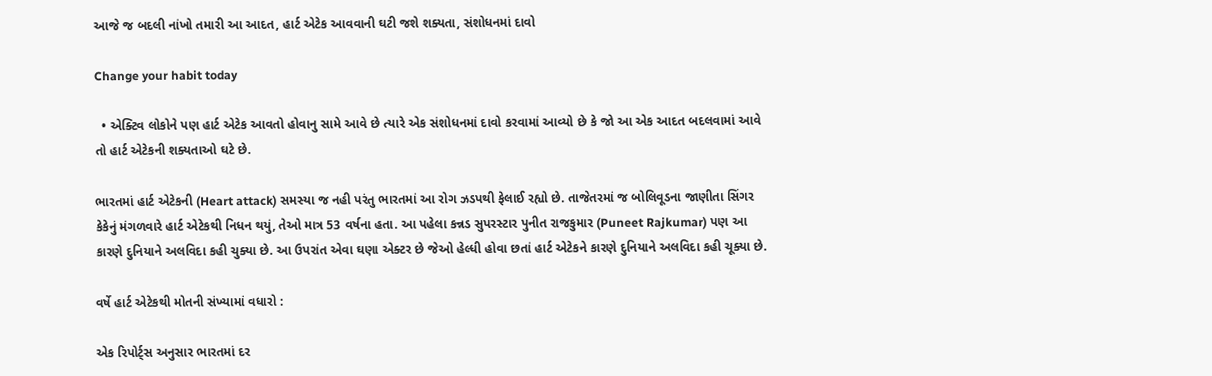આજે જ બદલી નાંખો તમારી આ આદત, હાર્ટ એટેક આવવાની ઘટી જશે શક્યતા, સંશોધનમાં દાવો

Change your habit today

  • એક્ટિવ લોકોને પણ હાર્ટ એટેક આવતો હોવાનુ સામે આવે છે ત્યારે એક સંશોધનમાં દાવો કરવામાં આવ્યો છે કે જો આ એક આદત બદલવામાં આવે તો હાર્ટ એટેકની શક્યતાઓ ઘટે છે.

ભારતમાં હાર્ટ એટેકની (Heart attack) સમસ્યા જ નહી પરંતુ ભારતમાં આ રોગ ઝડપથી ફેલાઈ રહ્યો છે. તાજેતરમાં જ બોલિવૂડના જાણીતા સિંગર કેકેનું મંગળવારે હાર્ટ એટેકથી નિધન થયું, તેઓ માત્ર 53 વર્ષના હતા. આ પહેલા કન્નડ સુપરસ્ટાર પુનીત રાજકુમાર (Puneet Rajkumar) પણ આ કારણે દુનિયાને અલવિદા કહી ચુક્યા છે. આ ઉપરાંત એવા ઘણા એક્ટર છે જેઓ હેલ્ધી હોવા છતાં હાર્ટ એટેકને કારણે દુનિયાને અલવિદા કહી ચૂક્યા છે.

વર્ષે હાર્ટ એટેકથી મોતની સંખ્યામાં વધારો :

એક રિપોર્ટ્સ અનુસાર ભારતમાં દર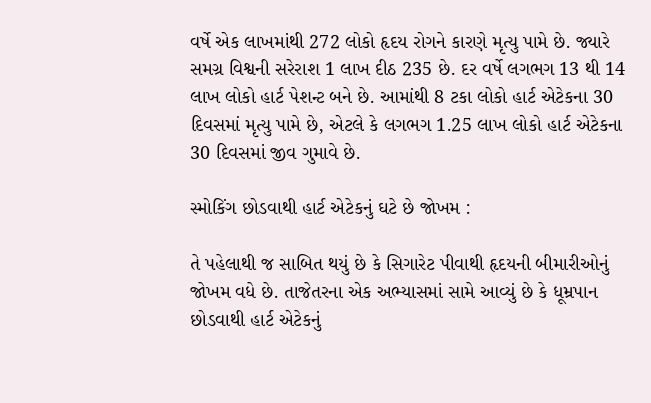વર્ષે એક લાખમાંથી 272 લોકો હૃદય રોગને કારણે મૃત્યુ પામે છે. જ્યારે સમગ્ર વિશ્વની સરેરાશ 1 લાખ દીઠ 235 છે. દર વર્ષે લગભગ 13 થી 14 લાખ લોકો હાર્ટ પેશન્ટ બને છે. આમાંથી 8 ટકા લોકો હાર્ટ એટેકના 30 દિવસમાં મૃત્યુ પામે છે, એટલે કે લગભગ 1.25 લાખ લોકો હાર્ટ એટેકના 30 દિવસમાં જીવ ગુમાવે છે.

સ્મોકિંગ છોડવાથી હાર્ટ એટેકનું ઘટે છે જોખમ :

તે પહેલાથી જ સાબિત થયું છે કે સિગારેટ પીવાથી હૃદયની બીમારીઓનું જોખમ વધે છે. તાજેતરના એક અભ્યાસમાં સામે આવ્યું છે કે ધૂમ્રપાન છોડવાથી હાર્ટ એટેકનું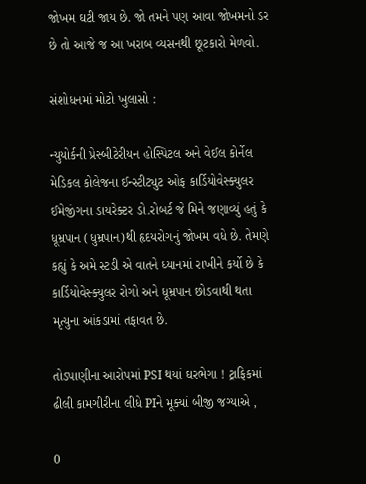જોખમ ઘટી જાય છે. જો તમને પણ આવા જોખમનો ડર છે તો આજે જ આ ખરાબ વ્યસનથી છૂટકારો મેળવો.

સંશોધનમાં મોટો ખુલાસો :

ન્યુયોર્કની પ્રેસ્બીટેરીયન હોસ્પિટલ અને વેઈલ કોર્નેલ મેડિકલ કોલેજના ઈન્સ્ટીટ્યુટ ઓફ કાર્ડિયોવેસ્ક્યુલર ઈમેજીંગના ડાયરેક્ટર ડો.રોબર્ટ જે મિને જણાવ્યું હતું કે ધૂમ્રપાન (ધુમ્રપાન)થી હૃદયરોગનું જોખમ વધે છે. તેમણે કહ્યું કે અમે સ્ટડી એ વાતને ધ્યાનમાં રાખીને કર્યો છે કે કાર્ડિયોવેસ્ક્યુલર રોગો અને ધૂમ્રપાન છોડવાથી થતા મૃત્યુના આંકડામાં તફાવત છે.

તોડપાણીના આરોપમાં PSI થયાં ઘરભેગા ! ટ્રાફિકમાં ઢીલી કામગીરીના લીધે PIને મૂક્યાં બીજી જગ્યાએ ,

0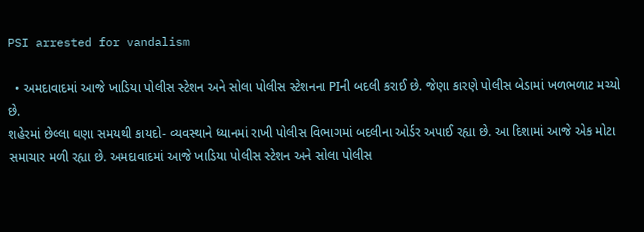PSI arrested for vandalism

  • અમદાવાદમાં આજે ખાડિયા પોલીસ સ્ટેશન અને સોલા પોલીસ સ્ટેશનના PIની બદલી કરાઈ છે. જેણા કારણે પોલીસ બેડામાં ખળભળાટ મચ્યો છે.
શહેરમાં છેલ્લા ઘણા સમયથી કાયદો- વ્યવસ્થાને ધ્યાનમાં રાખી પોલીસ વિભાગમાં બદલીના ઓર્ડર અપાઈ રહ્યા છે. આ દિશામાં આજે એક મોટા સમાચાર મળી રહ્યા છે. અમદાવાદમાં આજે ખાડિયા પોલીસ સ્ટેશન અને સોલા પોલીસ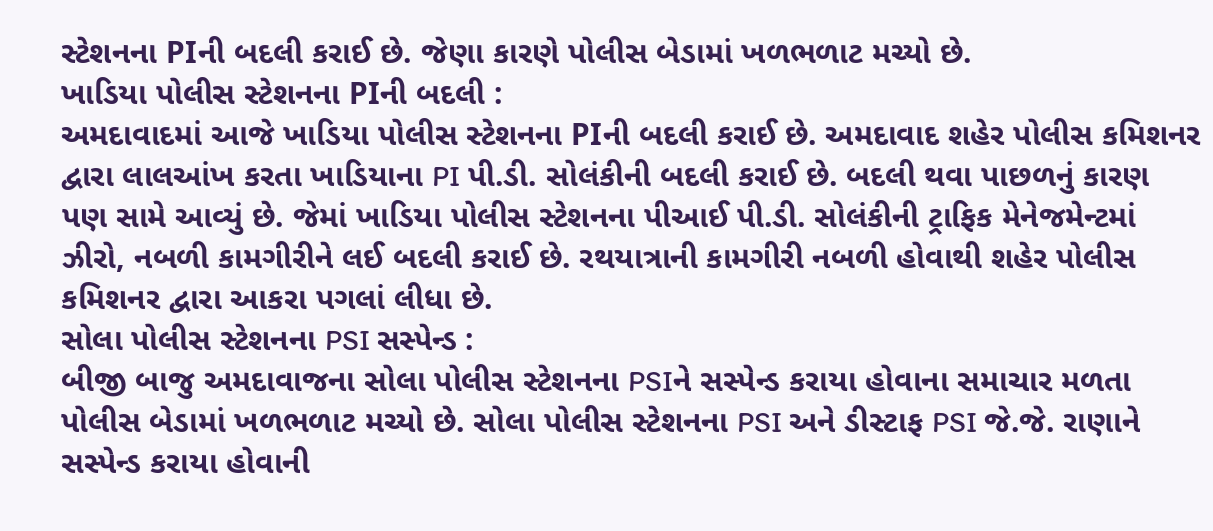સ્ટેશનના PIની બદલી કરાઈ છે. જેણા કારણે પોલીસ બેડામાં ખળભળાટ મચ્યો છે.
ખાડિયા પોલીસ સ્ટેશનના PIની બદલી :
અમદાવાદમાં આજે ખાડિયા પોલીસ સ્ટેશનના PIની બદલી કરાઈ છે. અમદાવાદ શહેર પોલીસ કમિશનર દ્વારા લાલઆંખ કરતા ખાડિયાના PI પી.ડી. સોલંકીની બદલી કરાઈ છે. બદલી થવા પાછળનું કારણ પણ સામે આવ્યું છે. જેમાં ખાડિયા પોલીસ સ્ટેશનના પીઆઈ પી.ડી. સોલંકીની ટ્રાફિક મેનેજમેન્ટમાં ઝીરો, નબળી કામગીરીને લઈ બદલી કરાઈ છે. રથયાત્રાની કામગીરી નબળી હોવાથી શહેર પોલીસ કમિશનર દ્વારા આકરા પગલાં લીધા છે.
સોલા પોલીસ સ્ટેશનના PSI સસ્પેન્ડ :
બીજી બાજુ અમદાવાજના સોલા પોલીસ સ્ટેશનના PSIને સસ્પેન્ડ કરાયા હોવાના સમાચાર મળતા પોલીસ બેડામાં ખળભળાટ મચ્યો છે. સોલા પોલીસ સ્ટેશનના PSI અને ડીસ્ટાફ PSI જે.જે. રાણાને સસ્પેન્ડ કરાયા હોવાની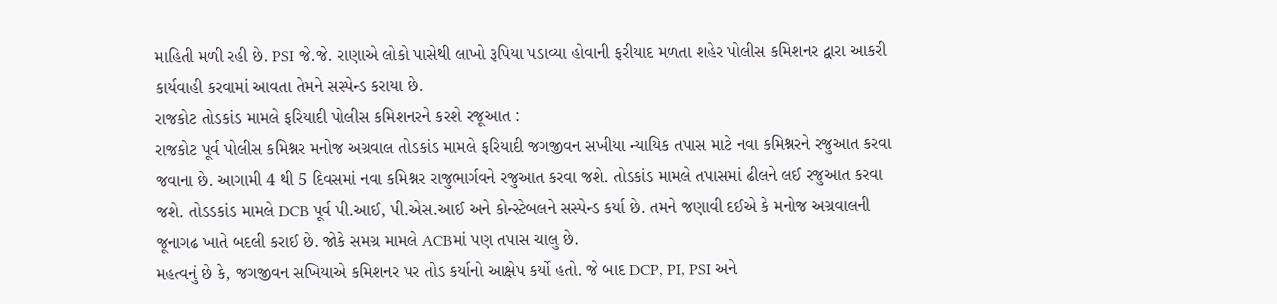માહિતી મળી રહી છે. PSI જે.જે. રાણાએ લોકો પાસેથી લાખો રૂપિયા પડાવ્યા હોવાની ફરીયાદ મળતા શહેર પોલીસ કમિશનર દ્વારા આકરી કાર્યવાહી કરવામાં આવતા તેમને સસ્પેન્ડ કરાયા છે.
રાજકોટ તોડકાંડ મામલે ફરિયાદી પોલીસ કમિશનરને કરશે રજૂઆત :
રાજકોટ પૂર્વ પોલીસ કમિશ્નર મનોજ અગ્રવાલ તોડકાંડ મામલે ફરિયાદી જગજીવન સખીયા ન્યાયિક તપાસ માટે નવા કમિશ્નરને રજુઆત કરવા જવાના છે. આગામી 4 થી 5 દિવસમાં નવા કમિશ્નર રાજુભાર્ગવને રજુઆત કરવા જશે. તોડકાંડ મામલે તપાસમાં ઢીલને લઈ રજુઆત કરવા જશે. તોડડકાંડ મામલે DCB પૂર્વ પી.આઈ, પી.એસ.આઈ અને કોન્સ્ટેબલને સસ્પેન્ડ કર્યા છે. તમને જણાવી દઈએ કે મનોજ અગ્રવાલની જૂનાગઢ ખાતે બદલી કરાઈ છે. જોકે સમગ્ર મામલે ACBમાં પણ તપાસ ચાલુ છે.
મહત્વનું છે કે, જગજીવન સખિયાએ કમિશનર પર તોડ કર્યાનો આક્ષેપ કર્યો હતો. જે બાદ DCP, PI, PSI અને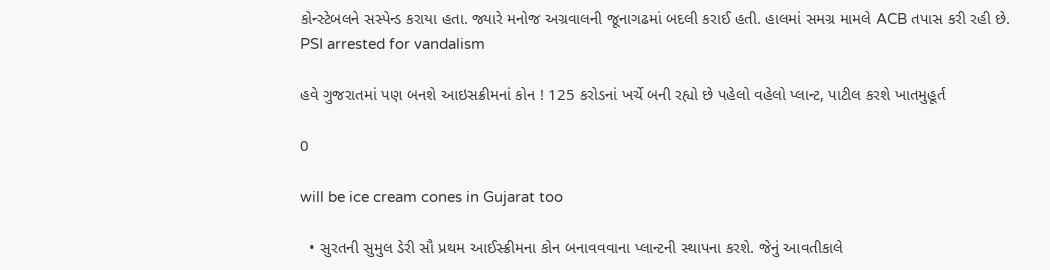કોન્સ્ટેબલને સસ્પેન્ડ કરાયા હતા. જ્યારે મનોજ અગ્રવાલની જૂનાગઢમાં બદલી કરાઈ હતી. હાલમાં સમગ્ર મામલે ACB તપાસ કરી રહી છે.
PSI arrested for vandalism

હવે ગુજરાતમાં પણ બનશે આઇસક્રીમનાં કોન ! 125 કરોડનાં ખર્ચે બની રહ્યો છે પહેલો વહેલો પ્લાન્ટ, પાટીલ કરશે ખાતમુહૂર્ત

0

will be ice cream cones in Gujarat too

  • સુરતની સુમુલ ડેરી સૌ પ્રથમ આઈસ્ક્રીમના કોન બનાવવવાના પ્લાન્ટની સ્થાપના કરશે. જેનું આવતીકાલે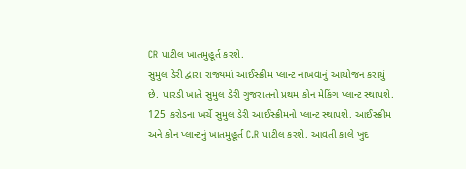CR પાટીલ ખાતમુહૂર્ત કરશે.
સુમુલ ડેરી દ્વારા રાજ્યમાં આઈસ્ક્રીમ પ્લાન્ટ નાખવાનું આયોજન કરાયું છે. પારડી ખાતે સુમુલ ડેરી ગુજરાતનો પ્રથમ કોન મેકિંગ પ્લાન્ટ સ્થાપશે. 125 કરોડના ખર્ચે સુમુલ ડેરી આઈસ્ક્રીમનો પ્લાન્ટ સ્થાપશે. આઈસ્ક્રીમ અને કોન પ્લાન્ટનું ખાતમુહૂર્ત C.R પાટીલ કરશે. આવતી કાલે ખુદ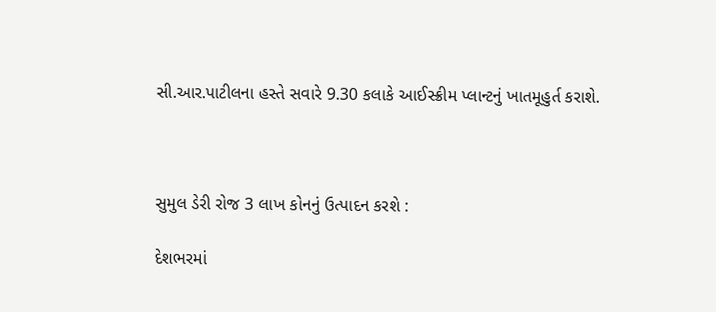સી.આર.પાટીલના હસ્તે સવારે 9.30 કલાકે આઈસ્ક્રીમ પ્લાન્ટનું ખાતમૂહુર્ત કરાશે.



સુમુલ ડેરી રોજ 3 લાખ કોનનું ઉત્પાદન કરશે :

દેશભરમાં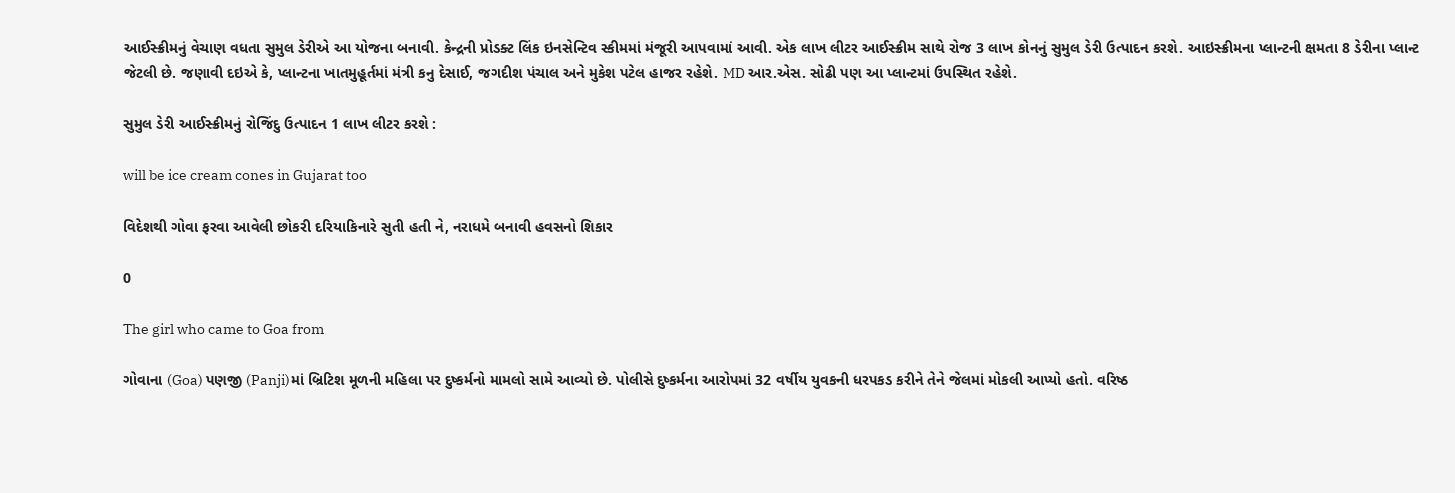આઈસ્ક્રીમનું વેચાણ વધતા સુમુલ ડેરીએ આ યોજના બનાવી. કેન્દ્રની પ્રોડક્ટ લિંક ઇનસેન્ટિવ સ્કીમમાં મંજૂરી આપવામાં આવી. એક લાખ લીટર આઈસ્ક્રીમ સાથે રોજ 3 લાખ કોનનું સુમુલ ડેરી ઉત્પાદન કરશે. આઇસ્ક્રીમના પ્લાન્ટની ક્ષમતા 8 ડેરીના પ્લાન્ટ જેટલી છે. જણાવી દઇએ કે, પ્લાન્ટના ખાતમુહૂર્તમાં મંત્રી કનુ દેસાઈ, જગદીશ પંચાલ અને મુકેશ પટેલ હાજર રહેશે. MD આર.એસ. સોઢી પણ આ પ્લાન્ટમાં ઉપસ્થિત રહેશે.

સુમુલ ડેરી આઈસ્ક્રીમનું રોજિંદુ ઉત્પાદન 1 લાખ લીટર કરશે :

will be ice cream cones in Gujarat too

વિદેશથી ગોવા ફરવા આવેલી છોકરી દરિયાકિનારે સુતી હતી ને, નરાધમે બનાવી હવસનો શિકાર

0

The girl who came to Goa from

ગોવાના (Goa) પણજી (Panji)માં બ્રિટિશ મૂળની મહિલા પર દુષ્કર્મનો મામલો સામે આવ્યો છે. પોલીસે દુષ્કર્મના આરોપમાં 32 વર્ષીય યુવકની ધરપકડ કરીને તેને જેલમાં મોકલી આપ્યો હતો. વરિષ્ઠ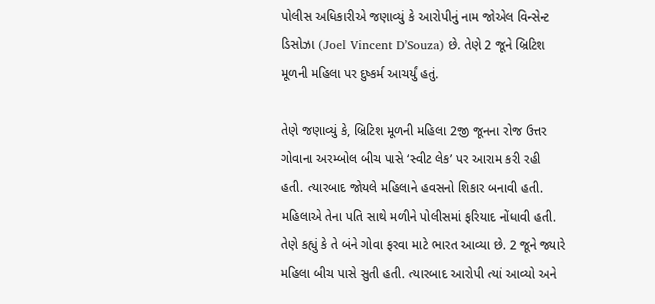પોલીસ અધિકારીએ જણાવ્યું કે આરોપીનું નામ જોએલ વિન્સેન્ટ ડિસોઝા (Joel Vincent D’Souza) છે. તેણે 2 જૂને બ્રિટિશ મૂળની મહિલા પર દુષ્કર્મ આચર્યું હતું.

તેણે જણાવ્યું કે, બ્રિટિશ મૂળની મહિલા 2જી જૂનના રોજ ઉત્તર ગોવાના અરમ્બોલ બીચ પાસે ‘સ્વીટ લેક’ પર આરામ કરી રહી હતી. ત્યારબાદ જોયલે મહિલાને હવસનો શિકાર બનાવી હતી. મહિલાએ તેના પતિ સાથે મળીને પોલીસમાં ફરિયાદ નોંધાવી હતી. તેણે કહ્યું કે તે બંને ગોવા ફરવા માટે ભારત આવ્યા છે. 2 જૂને જ્યારે મહિલા બીચ પાસે સુતી હતી. ત્યારબાદ આરોપી ત્યાં આવ્યો અને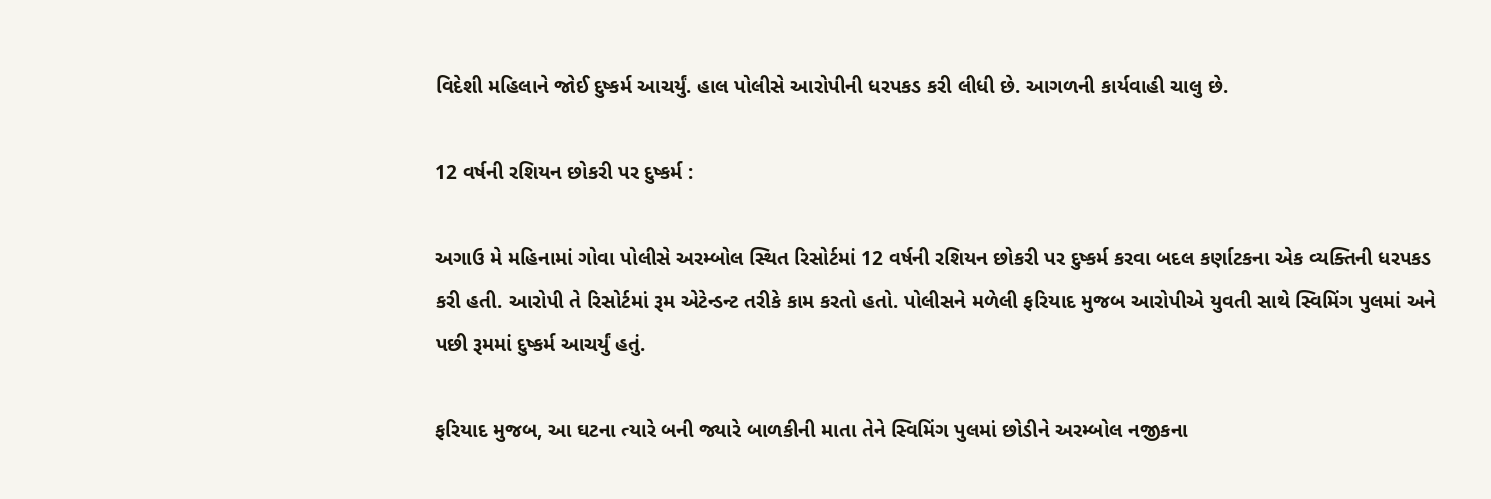વિદેશી મહિલાને જોઈ દુષ્કર્મ આચર્યું. હાલ પોલીસે આરોપીની ધરપકડ કરી લીધી છે. આગળની કાર્યવાહી ચાલુ છે.

12 વર્ષની રશિયન છોકરી પર દુષ્કર્મ :

અગાઉ મે મહિનામાં ગોવા પોલીસે અરમ્બોલ સ્થિત રિસોર્ટમાં 12 વર્ષની રશિયન છોકરી પર દુષ્કર્મ કરવા બદલ કર્ણાટકના એક વ્યક્તિની ધરપકડ કરી હતી. આરોપી તે રિસોર્ટમાં રૂમ એટેન્ડન્ટ તરીકે કામ કરતો હતો. પોલીસને મળેલી ફરિયાદ મુજબ આરોપીએ યુવતી સાથે સ્વિમિંગ પુલમાં અને પછી રૂમમાં દુષ્કર્મ આચર્યું હતું.

ફરિયાદ મુજબ, આ ઘટના ત્યારે બની જ્યારે બાળકીની માતા તેને સ્વિમિંગ પુલમાં છોડીને અરમ્બોલ નજીકના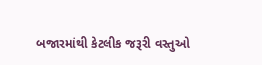બજારમાંથી કેટલીક જરૂરી વસ્તુઓ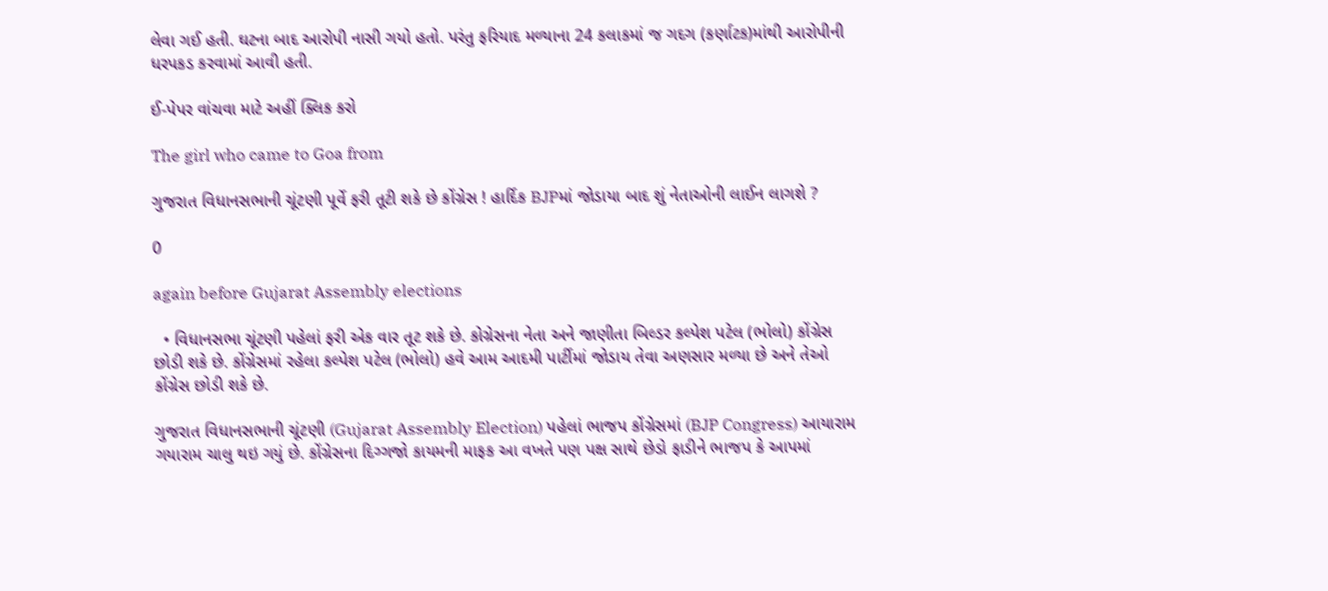લેવા ગઈ હતી. ઘટના બાદ આરોપી નાસી ગયો હતો. પરંતુ ફરિયાદ મળ્યાના 24 કલાકમાં જ ગદગ (કર્ણાટક)માંથી આરોપીની ધરપકડ કરવામાં આવી હતી.

ઈ-પેપર વાંચવા માટે અહીં ક્લિક કરો

The girl who came to Goa from

ગુજરાત વિધાનસભાની ચૂંટણી પૂર્વે ફરી તૂટી શકે છે કોંગ્રેસ ! હાર્દિક BJPમાં જોડાયા બાદ શું નેતાઓની લાઈન લાગશે ?

0

again before Gujarat Assembly elections

  • વિધાનસભા ચૂંટણી પહેલાં ફરી એક વાર તૂટ શકે છે. કોગ્રેસના નેતા અને જાણીતા બિલ્ડર કલ્પેશ પટેલ (ભોલો) કોંગ્રેસ છોડી શકે છે. કોંગ્રેસમાં રહેલા કલ્પેશ પટેલ (ભોલો) હવે આમ આદમી પાર્ટીમાં જોડાય તેવા અણસાર મળ્યા છે અને તેઓ કોંગ્રેસ છોડી શકે છે.

ગુજરાત વિધાનસભાની ચૂંટણી (Gujarat Assembly Election) પહેલાં ભાજપ કોંગ્રેસમાં (BJP Congress) આયારામ ગયારામ ચાલુ થઇ ગયું છે. કોંગ્રેસના દિગ્ગજો કાયમની માફક આ વખતે પણ પક્ષ સાથે છેડો ફાડીને ભાજપ કે આપમાં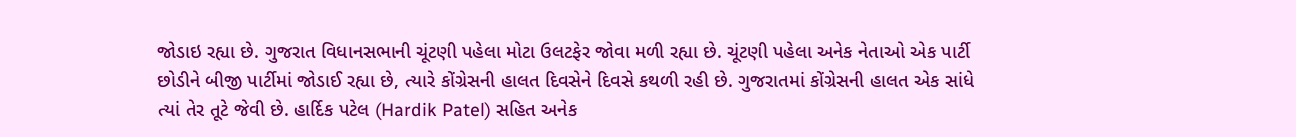જોડાઇ રહ્યા છે. ગુજરાત વિધાનસભાની ચૂંટણી પહેલા મોટા ઉલટફેર જોવા મળી રહ્યા છે. ચૂંટણી પહેલા અનેક નેતાઓ એક પાર્ટી છોડીને બીજી પાર્ટીમાં જોડાઈ રહ્યા છે, ત્યારે કોંગ્રેસની હાલત દિવસેને દિવસે કથળી રહી છે. ગુજરાતમાં કોંગ્રેસની હાલત એક સાંધે ત્યાં તેર તૂટે જેવી છે. હાર્દિક પટેલ (Hardik Patel) સહિત અનેક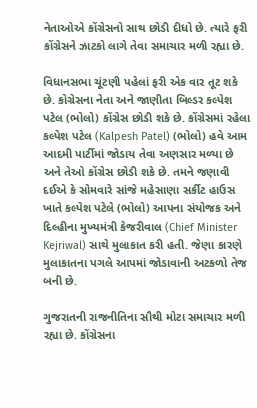નેતાઓએ કોંગ્રેસનો સાથ છોડી દીધો છે. ત્યારે ફરી કોંગ્રેસને ઝાટકો લાગે તેવા સમાચાર મળી રહ્યા છે.

વિધાનસભા ચૂંટણી પહેલાં ફરી એક વાર તૂટ શકે છે. કોગ્રેસના નેતા અને જાણીતા બિલ્ડર કલ્પેશ પટેલ (ભોલો) કોંગ્રેસ છોડી શકે છે. કોંગ્રેસમાં રહેલા કલ્પેશ પટેલ (Kalpesh Patel) (ભોલો) હવે આમ આદમી પાર્ટીમાં જોડાય તેવા અણસાર મળ્યા છે અને તેઓ કોંગ્રેસ છોડી શકે છે. તમને જણાવી દઈએ કે સોમવારે સાંજે મહેસાણા સર્કીટ હાઉસ ખાતે કલ્પેશ પટેલે (ભોલો) આપના સંયોજક અને દિલ્હીના મુખ્યમંત્રી કેજરીવાલ (Chief Minister Kejriwal) સાથે મુલાકાત કરી હતી. જેણા કારણે મુલાકાતના પગલે આપમાં જોડાવાની અટકળો તેજ બની છે.

ગુજરાતની રાજનીતિના સૌથી મોટા સમાચાર મળી રહ્યા છે. કોંગ્રેસના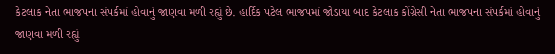કેટલાક નેતા ભાજપના સંપર્કમાં હોવાનું જાણવા મળી રહ્યું છે. હાર્દિક પટેલ ભાજપમાં જોડાયા બાદ કેટલાક કોંગ્રેસી નેતા ભાજપના સંપર્કમાં હોવાનું જાણવા મળી રહ્યું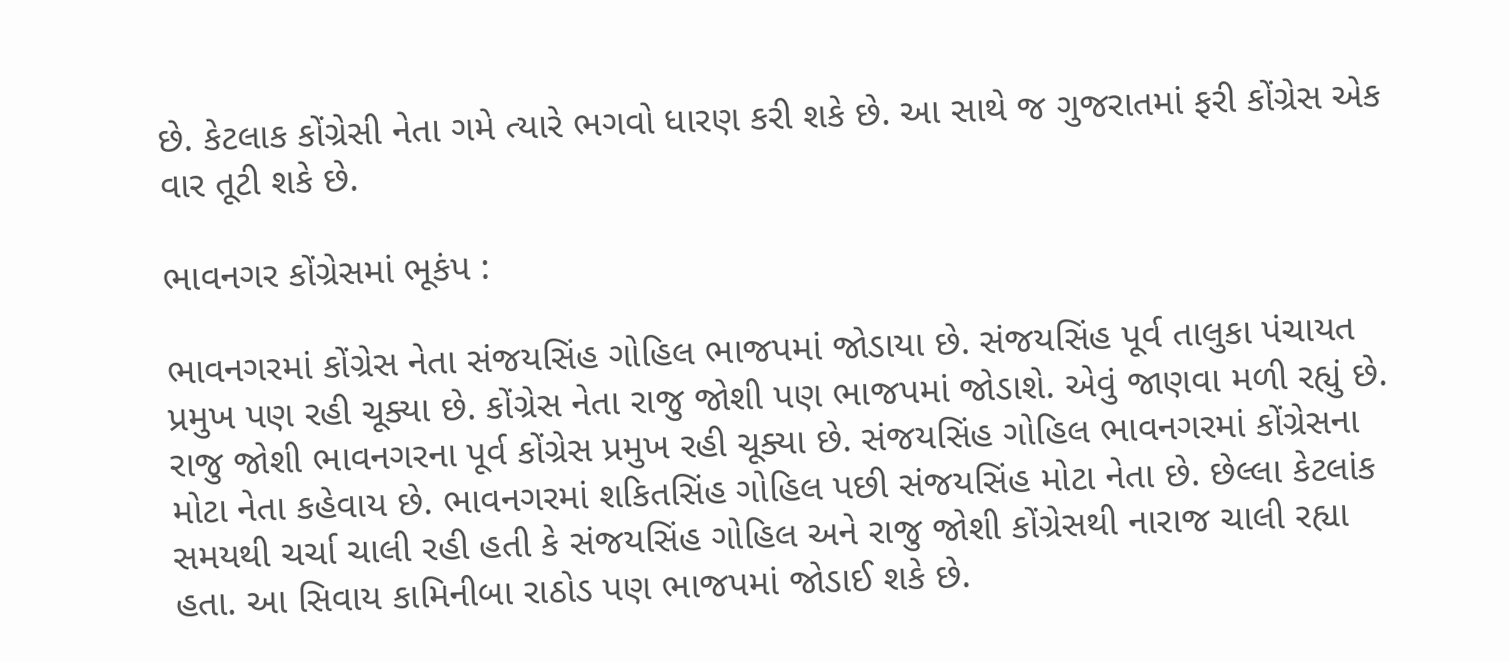છે. કેટલાક કોંગ્રેસી નેતા ગમે ત્યારે ભગવો ધારણ કરી શકે છે. આ સાથે જ ગુજરાતમાં ફરી કોંગ્રેસ એક વાર તૂટી શકે છે.

ભાવનગર કોંગ્રેસમાં ભૂકંપ :

ભાવનગરમાં કોંગ્રેસ નેતા સંજયસિંહ ગોહિલ ભાજપમાં જોડાયા છે. સંજયસિંહ પૂર્વ તાલુકા પંચાયત પ્રમુખ પણ રહી ચૂક્યા છે. કોંગ્રેસ નેતા રાજુ જોશી પણ ભાજપમાં જોડાશે. એવું જાણવા મળી રહ્યું છે. રાજુ જોશી ભાવનગરના પૂર્વ કોંગ્રેસ પ્રમુખ રહી ચૂક્યા છે. સંજયસિંહ ગોહિલ ભાવનગરમાં કોંગ્રેસના મોટા નેતા કહેવાય છે. ભાવનગરમાં શકિતસિંહ ગોહિલ પછી સંજયસિંહ મોટા નેતા છે. છેલ્લા કેટલાંક સમયથી ચર્ચા ચાલી રહી હતી કે સંજયસિંહ ગોહિલ અને રાજુ જોશી કોંગ્રેસથી નારાજ ચાલી રહ્યા હતા. આ સિવાય કામિનીબા રાઠોડ પણ ભાજપમાં જોડાઈ શકે છે.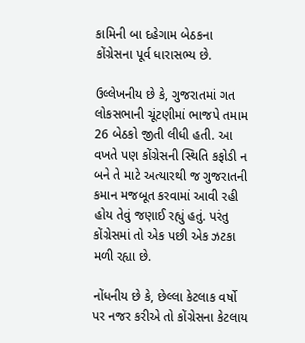કામિની બા દહેગામ બેઠકના કોંગ્રેસના પૂર્વ ધારાસભ્ય છે.

ઉલ્લેખનીય છે કે, ગુજરાતમાં ગત લોકસભાની ચૂંટણીમાં ભાજપે તમામ 26 બેઠકો જીતી લીધી હતી. આ વખતે પણ કોંગ્રેસની સ્થિતિ કફોડી ન બને તે માટે અત્યારથી જ ગુજરાતની કમાન મજબૂત કરવામાં આવી રહી હોય તેવું જણાઈ રહ્યું હતું. પરંતુ કોંગ્રેસમાં તો એક પછી એક ઝટકા મળી રહ્યા છે.

નોંધનીય છે કે, છેલ્લા કેટલાક વર્ષો પર નજર કરીએ તો કોંગ્રેસના કેટલાય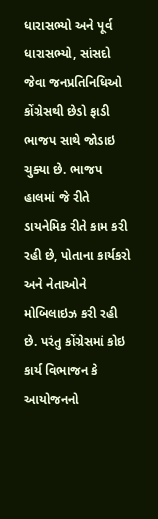ધારાસભ્યો અને પૂર્વ ધારાસભ્યો, સાંસદો જેવા જનપ્રતિનિધિઓ કોંગ્રેસથી છેડો ફાડી ભાજપ સાથે જોડાઇ ચુક્યા છે. ભાજપ હાલમાં જે રીતે ડાયનેમિક રીતે કામ કરી રહી છે, પોતાના કાર્યકરો અને નેતાઓને મોબિલાઇઝ કરી રહી છે. પરંતુ કોંગ્રેસમાં કોઇ કાર્ય વિભાજન કે આયોજનનો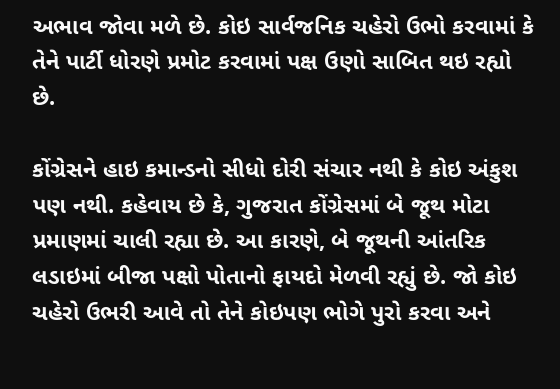અભાવ જોવા મળે છે. કોઇ સાર્વજનિક ચહેરો ઉભો કરવામાં કે તેને પાર્ટી ધોરણે પ્રમોટ કરવામાં પક્ષ ઉણો સાબિત થઇ રહ્યો છે.

કોંગ્રેસને હાઇ કમાન્ડનો સીધો દોરી સંચાર નથી કે કોઇ અંકુશ પણ નથી. કહેવાય છે કે, ગુજરાત કોંગ્રેસમાં બે જૂથ મોટા પ્રમાણમાં ચાલી રહ્યા છે. આ કારણે, બે જૂથની આંતરિક લડાઇમાં બીજા પક્ષો પોતાનો ફાયદો મેળવી રહ્યું છે. જો કોઇ ચહેરો ઉભરી આવે તો તેને કોઇપણ ભોગે પુરો કરવા અને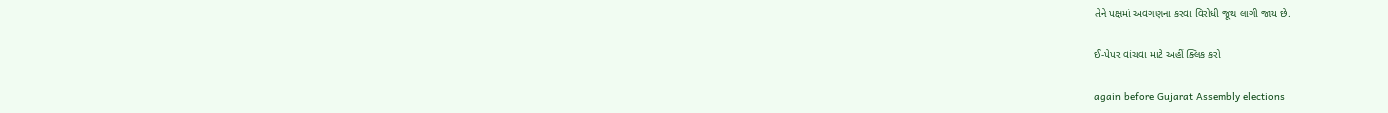તેને પક્ષમાં અવગણના કરવા વિરોધી જૂથ લાગી જાય છે.

ઈ-પેપર વાંચવા માટે અહીં ક્લિક કરો

again before Gujarat Assembly elections